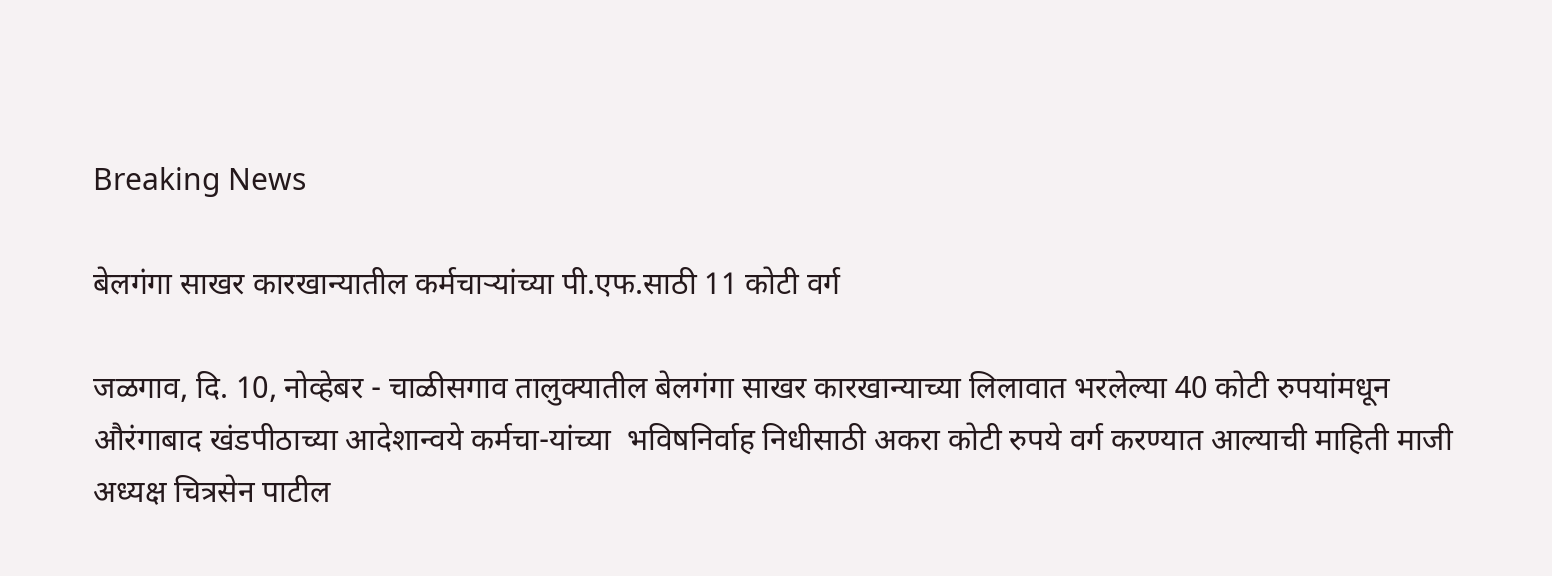Breaking News

बेलगंगा साखर कारखान्यातील कर्मचार्‍यांच्या पी.एफ.साठी 11 कोटी वर्ग

जळगाव, दि. 10, नोव्हेबर - चाळीसगाव तालुक्यातील बेलगंगा साखर कारखान्याच्या लिलावात भरलेल्या 40 कोटी रुपयांमधून औरंगाबाद खंडपीठाच्या आदेशान्वये कर्मचा-यांच्या  भविषनिर्वाह निधीसाठी अकरा कोटी रुपये वर्ग करण्यात आल्याची माहिती माजी अध्यक्ष चित्रसेन पाटील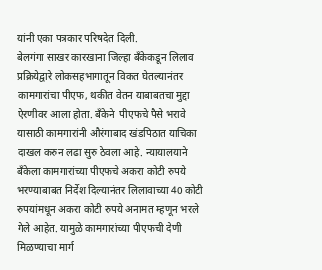यांनी एका पत्रकार परिषदेत दिली.
बेलगंगा साखर कारखाना जिल्हा बँकेकडून लिलाव प्रक्रियेद्वारे लोकसहभागातून विकत घेतल्यानंतर कामगारांचा पीएफ, थकीत वेतन याबाबतचा मुद्दा ऐरणीवर आला होता. बँकेने  पीएफचे पैसे भरावे यासाठी कामगारांनी औरंगाबाद खंडपिठात याचिका दाखल करुन लढा सुरु ठेवला आहे. न्यायालयाने बँकेला कामगारांच्या पीएफचे अकरा कोटी रुपये  भरण्याबाबत निर्देश दिल्यानंतर लिलावाच्या 40 कोटी रुपयांमधून अकरा कोटी रुपये अनामत म्हणून भरले गेले आहेत. यामुळे कामगारांच्या पीएफची देणी मिळण्याचा मार्ग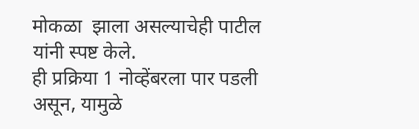मोकळा  झाला असल्याचेही पाटील यांनी स्पष्ट केले.
ही प्रक्रिया 1 नोव्हेंबरला पार पडली असून, यामुळे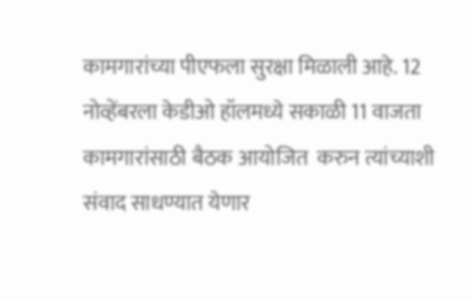कामगारांच्या पीएफला सुरक्षा मिळाली आहे. 12 नोव्हेंबरला केडीओ हॉलमध्ये सकाळी 11 वाजता कामगारांसाठी बैठक आयोजित  करुन त्यांच्याशी संवाद साधण्यात येणार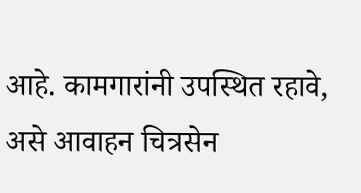आहे. कामगारांनी उपस्थित रहावे, असे आवाहन चित्रसेन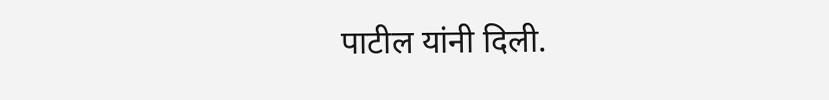पाटील यांनी दिली.